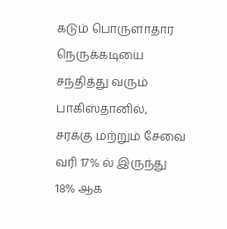கடும் பொருளாதார நெருக்கடியை சந்தித்து வரும் பாகிஸ்தானில், சரக்கு மற்றும் சேவை வரி 17% ல் இருந்து 18% ஆக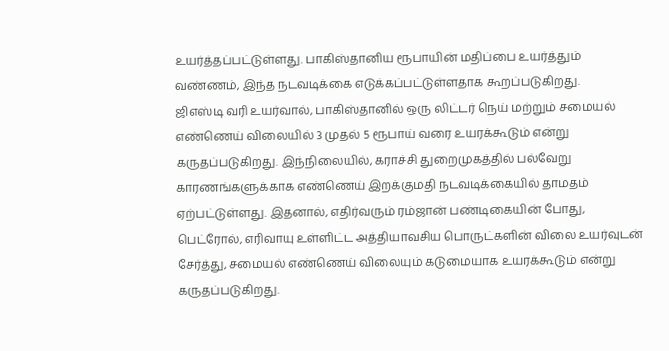உயர்த்தப்பட்டுள்ளது. பாகிஸ்தானிய ரூபாயின் மதிப்பை உயர்த்தும் வண்ணம், இந்த நடவடிக்கை எடுக்கப்பட்டுள்ளதாக கூறப்படுகிறது.
ஜிஎஸ்டி வரி உயர்வால், பாகிஸ்தானில் ஒரு லிட்டர் நெய் மற்றும் சமையல் எண்ணெய் விலையில் 3 முதல் 5 ரூபாய் வரை உயரக்கூடும் என்று கருதப்படுகிறது. இந்நிலையில், கராச்சி துறைமுகத்தில் பல்வேறு காரணங்களுக்காக எண்ணெய் இறக்குமதி நடவடிக்கையில் தாமதம் ஏற்பட்டுள்ளது. இதனால், எதிர்வரும் ரம்ஜான் பண்டிகையின் போது, பெட்ரோல், எரிவாயு உள்ளிட்ட அத்தியாவசிய பொருட்களின் விலை உயர்வுடன் சேர்த்து, சமையல் எண்ணெய் விலையும் கடுமையாக உயரக்கூடும் என்று கருதப்படுகிறது.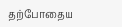தற்போதைய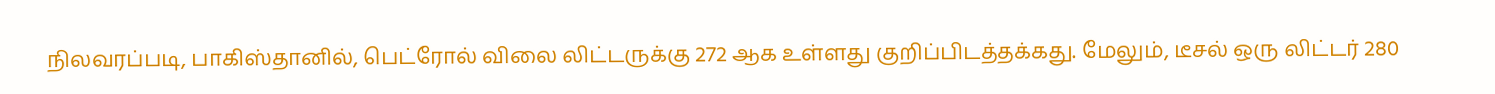நிலவரப்படி, பாகிஸ்தானில், பெட்ரோல் விலை லிட்டருக்கு 272 ஆக உள்ளது குறிப்பிடத்தக்கது. மேலும், டீசல் ஒரு லிட்டர் 280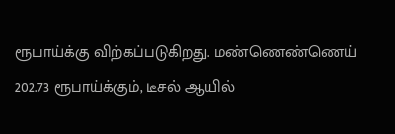ரூபாய்க்கு விற்கப்படுகிறது. மண்ணெண்ணெய் 202.73 ரூபாய்க்கும், டீசல் ஆயில்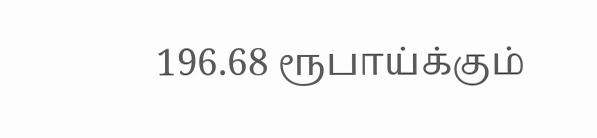196.68 ரூபாய்க்கும்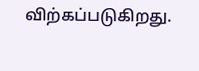விற்கப்படுகிறது.